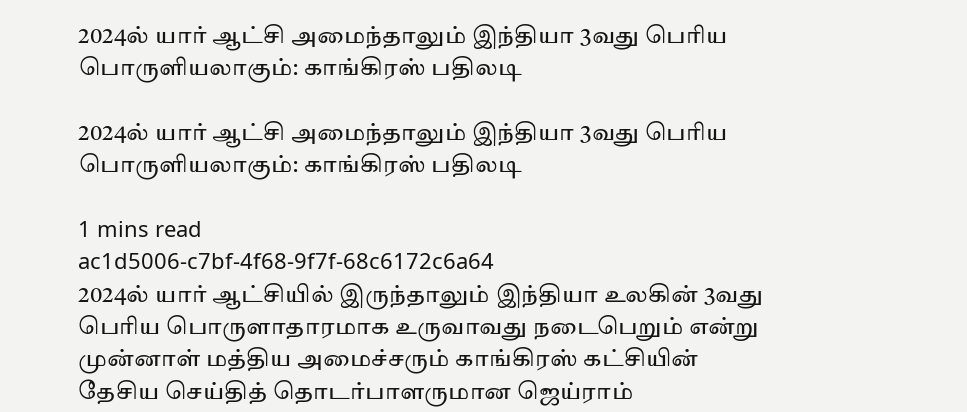2024ல் யார் ஆட்சி அமைந்தாலும் இந்தியா 3வது பெரிய பொருளியலாகும்: காங்கிரஸ் பதிலடி

2024ல் யார் ஆட்சி அமைந்தாலும் இந்தியா 3வது பெரிய பொருளியலாகும்: காங்கிரஸ் பதிலடி

1 mins read
ac1d5006-c7bf-4f68-9f7f-68c6172c6a64
2024ல் யார் ஆட்சியில் இருந்தாலும் இந்தியா உலகின் 3வது பெரிய பொருளாதாரமாக உருவாவது நடைபெறும் என்று முன்னாள் மத்திய அமைச்சரும் காங்கிரஸ் கட்சியின் தேசிய செய்தித் தொடர்பாளருமான ஜெய்ராம்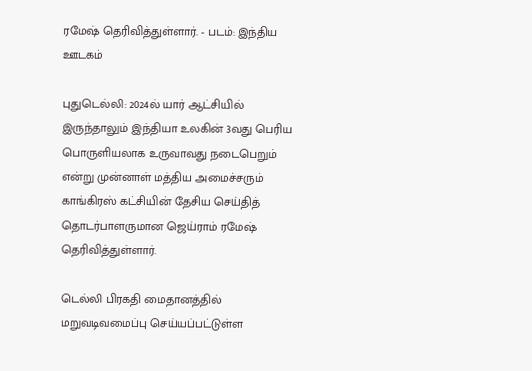ரமேஷ் தெரிவித்துள்ளார். - படம்: இந்திய ஊடகம்

புதுடெல்லி: 2024ல் யார் ஆட்சியில் இருந்தாலும் இந்தியா உலகின் 3வது பெரிய பொருளியலாக உருவாவது நடைபெறும் என்று முன்னாள் மத்திய அமைச்சரும் காங்கிரஸ் கட்சியின் தேசிய செய்தித் தொடர்பாளருமான ஜெய்ராம் ரமேஷ் தெரிவித்துள்ளார்.

டெல்லி பிரகதி மைதானத்தில் மறுவடிவமைப்பு செய்யப்பட்டுள்ள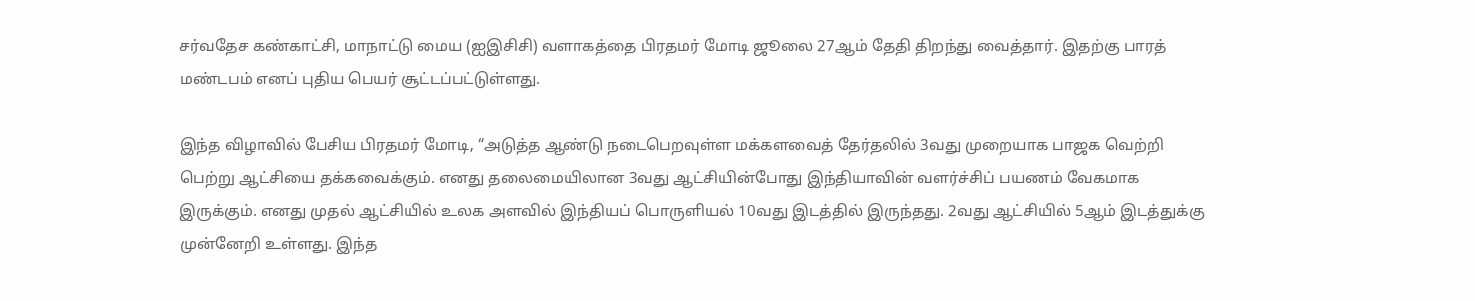சர்வதேச கண்காட்சி, மாநாட்டு மைய (ஐஇசிசி) வளாகத்தை பிரதமர் மோடி ஜூலை 27ஆம் தேதி திறந்து வைத்தார். இதற்கு பாரத் மண்டபம் எனப் புதிய பெயர் சூட்டப்பட்டுள்ளது.

இந்த விழாவில் பேசிய பிரதமர் மோடி, “அடுத்த ஆண்டு நடைபெறவுள்ள மக்களவைத் தேர்தலில் 3வது முறையாக பாஜக வெற்றி பெற்று ஆட்சியை தக்கவைக்கும். எனது தலைமையிலான 3வது ஆட்சியின்போது இந்தியாவின் வளர்ச்சிப் பயணம் வேகமாக இருக்கும். எனது முதல் ஆட்சியில் உலக அளவில் இந்தியப் பொருளியல் 10வது இடத்தில் இருந்தது. 2வது ஆட்சியில் 5ஆம் இடத்துக்கு முன்னேறி உள்ளது. இந்த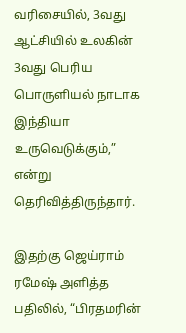வரிசையில், 3வது ஆட்சியில் உலகின் 3வது பெரிய பொருளியல் நாடாக இந்தியா உருவெடுக்கும்,” என்று தெரிவித்திருந்தார்.

இதற்கு ஜெய்ராம் ரமேஷ் அளித்த பதிலில், “பிரதமரின்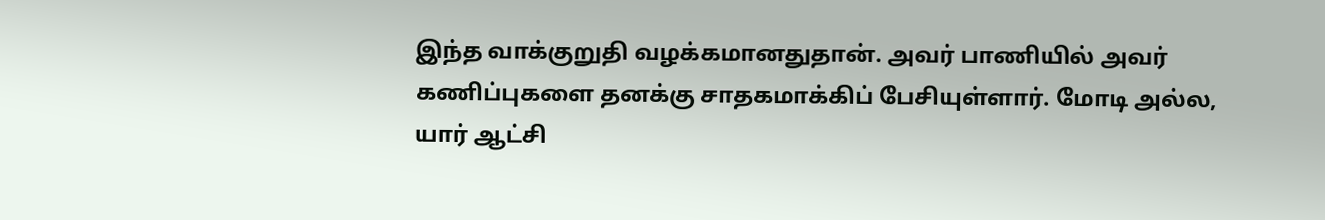இந்த வாக்குறுதி வழக்கமானதுதான். அவர் பாணியில் அவர் கணிப்புகளை தனக்கு சாதகமாக்கிப் பேசியுள்ளார். மோடி அல்ல, யார் ஆட்சி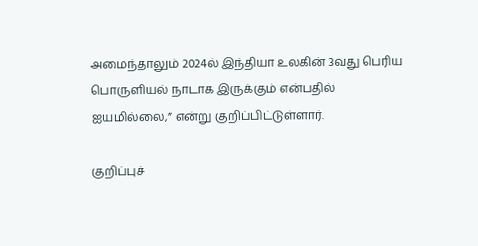அமைந்தாலும் 2024ல் இந்தியா உலகின் 3வது பெரிய பொருளியல் நாடாக இருக்கும் என்பதில் ஐயமில்லை,” என்று குறிப்பிட்டுள்ளார்.

குறிப்புச்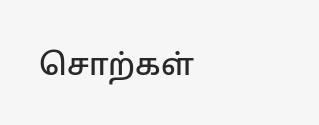சொற்கள்